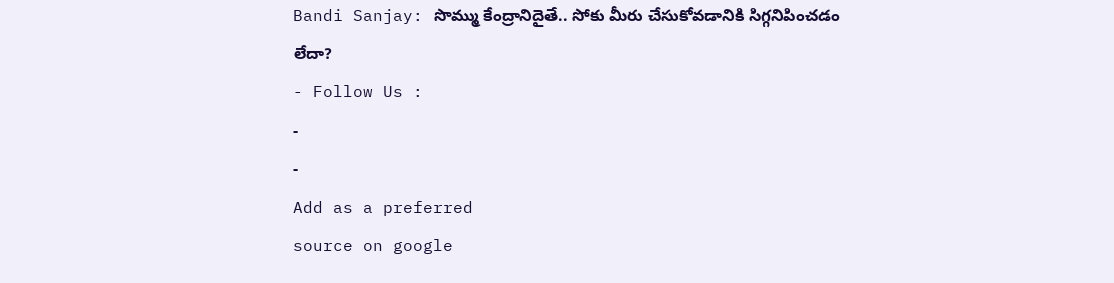Bandi Sanjay: సొమ్ము కేంద్రానిదైతే.. సోకు మీరు చేసుకోవడానికి సిగ్గనిపించడం లేదా?
- Follow Us :
-
-
Add as a preferred
source on google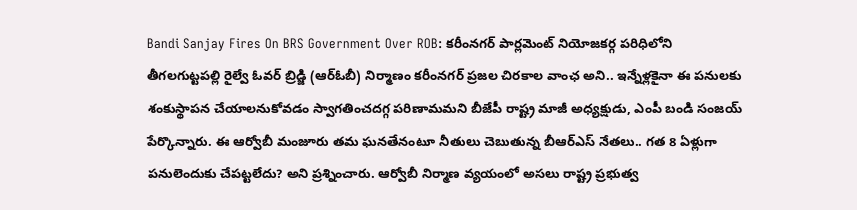Bandi Sanjay Fires On BRS Government Over ROB: కరీంనగర్ పార్లమెంట్ నియోజకర్గ పరిధిలోని తీగలగుట్టపల్లి రైల్వే ఓవర్ బ్రిడ్జి (ఆర్ఓబీ) నిర్మాణం కరీంనగర్ ప్రజల చిరకాల వాంఛ అని.. ఇన్నేళ్లకైనా ఈ పనులకు శంకుస్థాపన చేయాలనుకోవడం స్వాగతించదగ్గ పరిణామమని బీజేపీ రాష్ట్ర మాజీ అధ్యక్షుడు, ఎంపీ బండి సంజయ్ పేర్కొన్నారు. ఈ ఆర్వోబీ మంజూరు తమ ఘనతేనంటూ నీతులు చెబుతున్న బీఆర్ఎస్ నేతలు.. గత 8 ఏళ్లుగా పనులెందుకు చేపట్టలేదు? అని ప్రశ్నించారు. ఆర్వోబీ నిర్మాణ వ్యయంలో అసలు రాష్ట్ర ప్రభుత్వ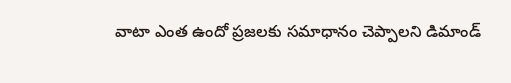వాటా ఎంత ఉందో ప్రజలకు సమాధానం చెప్పాలని డిమాండ్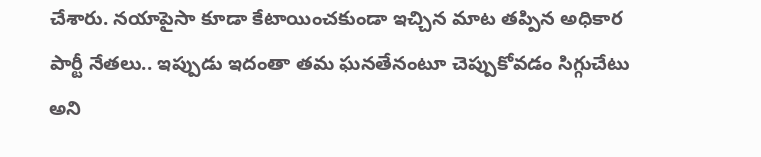చేశారు. నయాపైసా కూడా కేటాయించకుండా ఇచ్చిన మాట తప్పిన అధికార పార్టీ నేతలు.. ఇప్పుడు ఇదంతా తమ ఘనతేనంటూ చెప్పుకోవడం సిగ్గుచేటు అని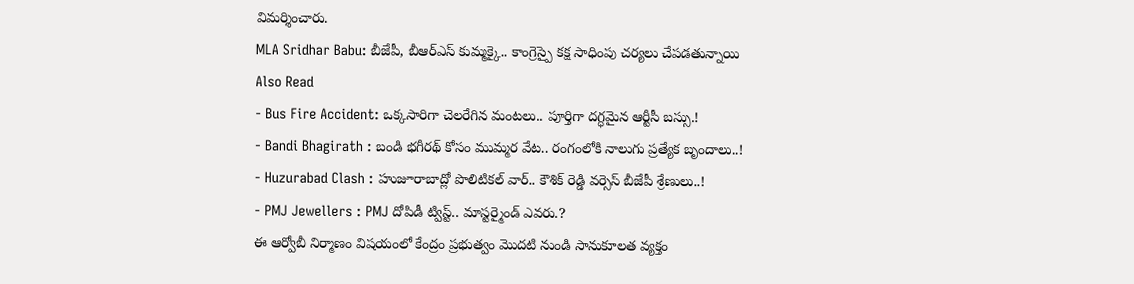విమర్శించారు.
MLA Sridhar Babu: బీజేపీ, బీఆర్ఎస్ కుమ్మక్కై.. కాంగ్రెస్పై కక్ష సాధింపు చర్యలు చేపడతున్నాయి
Also Read
- Bus Fire Accident: ఒక్కసారిగా చెలరేగిన మంటలు.. పూర్తిగా దగ్ధమైన ఆర్టీసీ బస్సు.!
- Bandi Bhagirath : బండి భగీరథ్ కోసం ముమ్మర వేట.. రంగంలోకి నాలుగు ప్రత్యేక బృందాలు..!
- Huzurabad Clash : హుజూరాబాద్లో పొలిటికల్ వార్.. కౌశిక్ రెడ్డి వర్సెస్ బీజేపీ శ్రేణులు..!
- PMJ Jewellers : PMJ దోపిడీ ట్విస్ట్.. మాస్టర్మైండ్ ఎవరు.?
ఈ ఆర్వోబీ నిర్మాణం విషయంలో కేంద్రం ప్రభుత్వం మొదటి నుండి సానుకూలత వ్యక్తం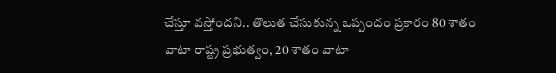చేస్తూ వస్తోందని.. తొలుత చేసుకున్న ఒప్పందం ప్రకారం 80 శాతం వాటా రాష్ట్ర ప్రభుత్వం, 20 శాతం వాటా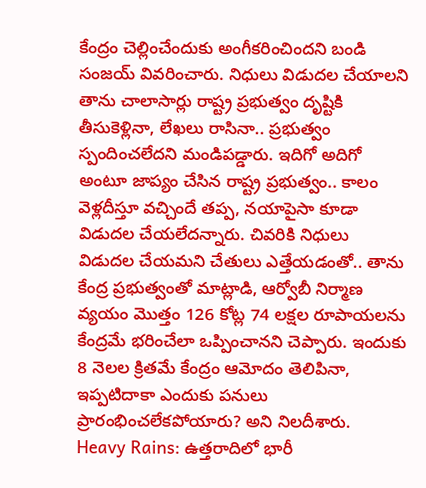కేంద్రం చెల్లించేందుకు అంగీకరించిందని బండి సంజయ్ వివరించారు. నిధులు విడుదల చేయాలని తాను చాలాసార్లు రాష్ట్ర ప్రభుత్వం దృష్టికి తీసుకెళ్లినా, లేఖలు రాసినా.. ప్రభుత్వం స్పందించలేదని మండిపడ్డారు. ఇదిగో అదిగో అంటూ జాప్యం చేసిన రాష్ట్ర ప్రభుత్వం.. కాలం వెళ్లదీస్తూ వచ్చిందే తప్ప, నయాపైసా కూడా విడుదల చేయలేదన్నారు. చివరికి నిధులు విడుదల చేయమని చేతులు ఎత్తేయడంతో.. తాను కేంద్ర ప్రభుత్వంతో మాట్లాడి, ఆర్వోబీ నిర్మాణ వ్యయం మొత్తం 126 కోట్ల 74 లక్షల రూపాయలను కేంద్రమే భరించేలా ఒప్పించానని చెప్పారు. ఇందుకు 8 నెలల క్రితమే కేంద్రం ఆమోదం తెలిపినా, ఇప్పటిదాకా ఎందుకు పనులు ప్రారంభించలేకపోయారు? అని నిలదీశారు.
Heavy Rains: ఉత్తరాదిలో భారీ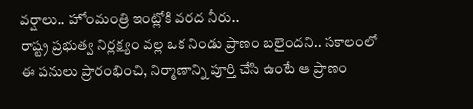వర్షాలు.. హోంమంత్రి ఇంట్లోకి వరద నీరు..
రాష్ట్ర ప్రభుత్వ నిర్లక్ష్యం వల్ల ఒక నిండు ప్రాణం బలైందని.. సకాలంలో ఈ పనులు ప్రారంభించి, నిర్మాణాన్ని పూర్తి చేసి ఉంటే ఆ ప్రాణం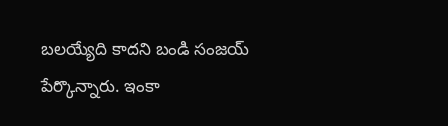బలయ్యేది కాదని బండి సంజయ్ పేర్కొన్నారు. ఇంకా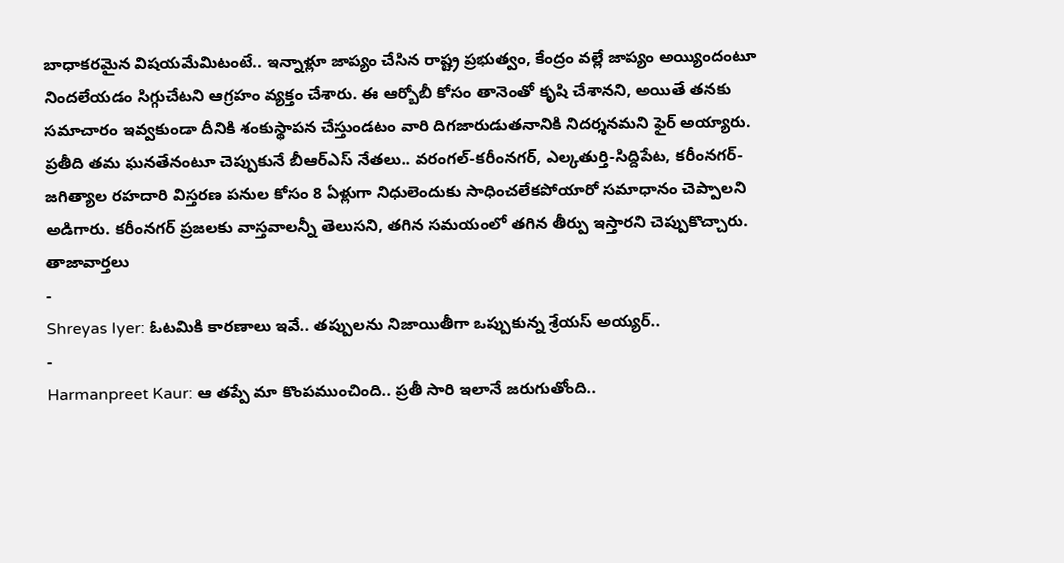బాధాకరమైన విషయమేమిటంటే.. ఇన్నాళ్లూ జాప్యం చేసిన రాష్ట్ర ప్రభుత్వం, కేంద్రం వల్లే జాప్యం అయ్యిందంటూ నిందలేయడం సిగ్గుచేటని ఆగ్రహం వ్యక్తం చేశారు. ఈ ఆర్బోబీ కోసం తానెంతో కృషి చేశానని, అయితే తనకు సమాచారం ఇవ్వకుండా దీనికి శంకుస్థాపన చేస్తుండటం వారి దిగజారుడుతనానికి నిదర్శనమని ఫైర్ అయ్యారు. ప్రతీది తమ ఘనతేనంటూ చెప్పుకునే బీఆర్ఎస్ నేతలు.. వరంగల్-కరీంనగర్, ఎల్కతుర్తి-సిద్దిపేట, కరీంనగర్-జగిత్యాల రహదారి విస్తరణ పనుల కోసం 8 ఏళ్లుగా నిధులెందుకు సాధించలేకపోయారో సమాధానం చెప్పాలని అడిగారు. కరీంనగర్ ప్రజలకు వాస్తవాలన్నీ తెలుసని, తగిన సమయంలో తగిన తీర్పు ఇస్తారని చెప్పుకొచ్చారు.
తాజావార్తలు
-
Shreyas Iyer: ఓటమికి కారణాలు ఇవే.. తప్పులను నిజాయితీగా ఒప్పుకున్న శ్రేయస్ అయ్యర్..
-
Harmanpreet Kaur: ఆ తప్పే మా కొంపముంచింది.. ప్రతీ సారి ఇలానే జరుగుతోంది..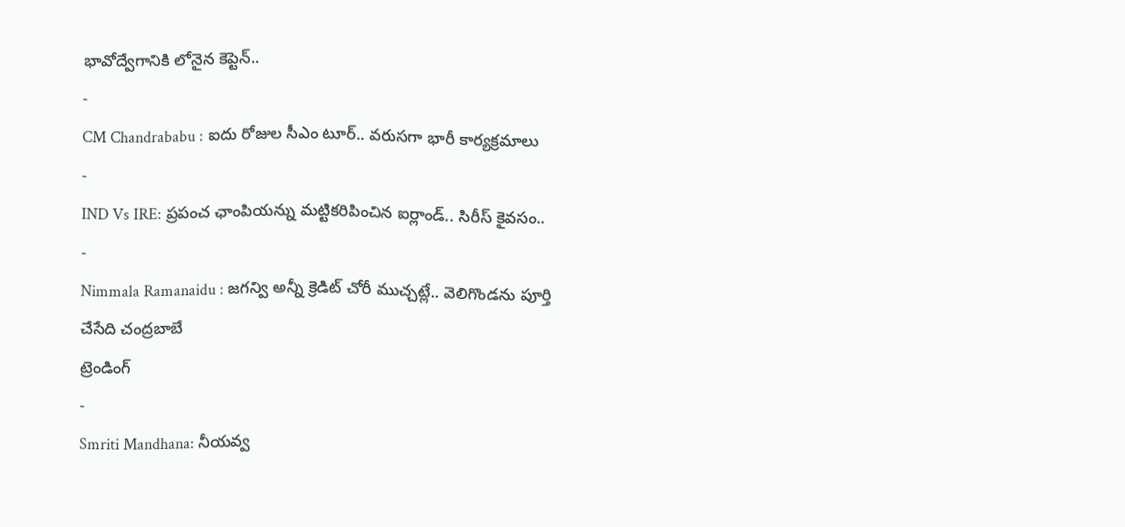భావోద్వేగానికి లోనైన కెప్టెన్..
-
CM Chandrababu : ఐదు రోజుల సీఎం టూర్.. వరుసగా భారీ కార్యక్రమాలు
-
IND Vs IRE: ప్రపంచ ఛాంపియన్ను మట్టికరిపించిన ఐర్లాండ్.. సిరీస్ కైవసం..
-
Nimmala Ramanaidu : జగన్వి అన్నీ క్రెడిట్ చోరీ ముచ్చట్లే.. వెలిగొండను పూర్తి చేసేది చంద్రబాబే
ట్రెండింగ్
-
Smriti Mandhana: నీయవ్వ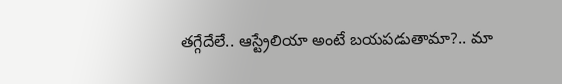తగ్గేదేలే.. ఆస్ట్రేలియా అంటే బయపడుతామా?.. మా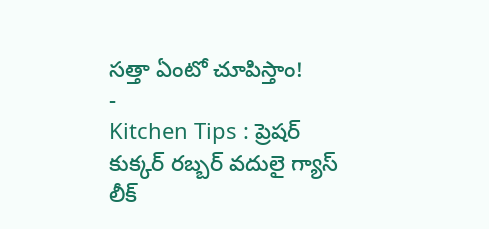సత్తా ఏంటో చూపిస్తాం!
-
Kitchen Tips : ప్రెషర్ కుక్కర్ రబ్బర్ వదులై గ్యాస్ లీక్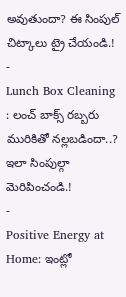అవుతుందా? ఈ సింపుల్ చిట్కాలు ట్రై చేయండి.!
-
Lunch Box Cleaning : లంచ్ బాక్స్ రబ్బరు మురికితో నల్లబడిందా..? ఇలా సింపుల్గా మెరిపించండి.!
-
Positive Energy at Home: ఇంట్లో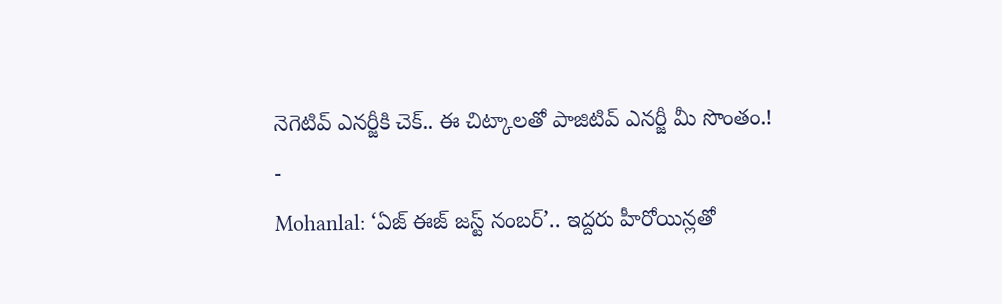నెగెటివ్ ఎనర్జీకి చెక్.. ఈ చిట్కాలతో పాజిటివ్ ఎనర్జీ మీ సొంతం.!
-
Mohanlal: ‘ఏజ్ ఈజ్ జస్ట్ నంబర్’.. ఇద్దరు హీరోయిన్లతో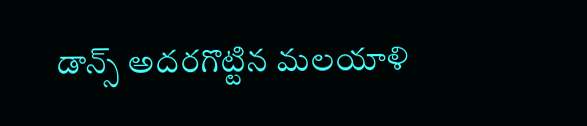డాన్స్ అదరగొట్టిన మలయాళి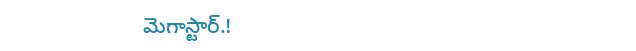మెగాస్టార్.!